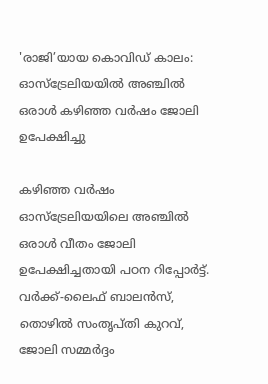'രാജി’യായ കൊവിഡ് കാലം: ഓസ്ട്രേലിയയിൽ അഞ്ചിൽ ഒരാൾ കഴിഞ്ഞ വർഷം ജോലി ഉപേക്ഷിച്ചു

കഴിഞ്ഞ വർഷം ഓസ്ട്രേലിയയിലെ അഞ്ചിൽ ഒരാൾ വീതം ജോലി ഉപേക്ഷിച്ചതായി പഠന റിപ്പോർട്ട്. വർക്ക്-ലൈഫ് ബാലൻസ്, തൊഴിൽ സംതൃപ്തി കുറവ്, ജോലി സമ്മർദ്ദം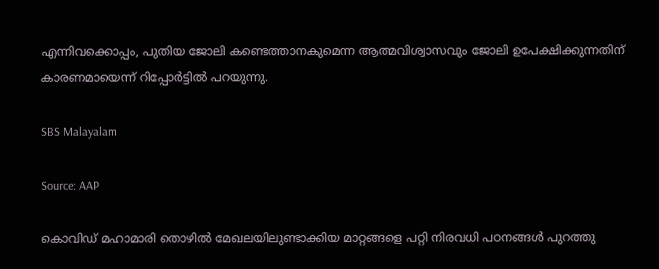എന്നിവക്കൊപ്പം, പുതിയ ജോലി കണ്ടെത്താനകുമെന്ന ആത്മവിശ്വാസവും ജോലി ഉപേക്ഷിക്കുന്നതിന് കാരണമായെന്ന് റിപ്പോർട്ടിൽ പറയുന്നു.

SBS Malayalam

Source: AAP

കൊവിഡ് മഹാമാരി തൊഴിൽ മേഖലയിലുണ്ടാക്കിയ മാറ്റങ്ങളെ പറ്റി നിരവധി പഠനങ്ങൾ പുറത്തു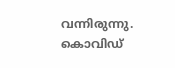വന്നിരുന്നു. കൊവിഡ്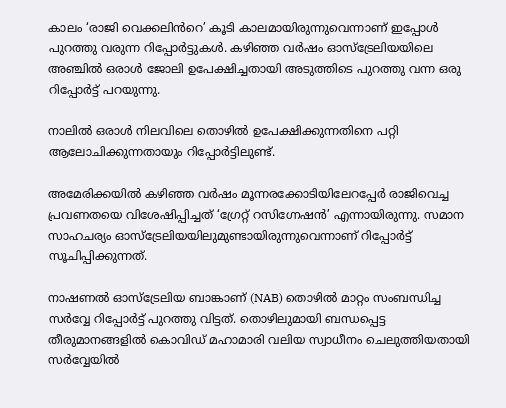കാലം ‘രാജി വെക്കലിൻറെ’ കൂടി കാലമായിരുന്നുവെന്നാണ് ഇപ്പോൾ പുറത്തു വരുന്ന റിപ്പോർട്ടുകൾ. കഴിഞ്ഞ വർഷം ഓസ്‌ട്രേലിയയിലെ അഞ്ചിൽ ഒരാൾ ജോലി ഉപേക്ഷിച്ചതായി അടുത്തിടെ പുറത്തു വന്ന ഒരു റിപ്പോർട്ട് പറയുന്നു.

നാലിൽ ഒരാൾ നിലവിലെ തൊഴിൽ ഉപേക്ഷിക്കുന്നതിനെ പറ്റി ആലോചിക്കുന്നതായും റിപ്പോർട്ടിലുണ്ട്.

അമേരിക്കയിൽ കഴിഞ്ഞ വർഷം മൂന്നരക്കോടിയിലേറപ്പേർ രാജിവെച്ച പ്രവണതയെ വിശേഷിപ്പിച്ചത് ‘ഗ്രേറ്റ് റസിഗ്നേഷൻ’ എന്നായിരുന്നു. സമാന സാഹചര്യം ഓസ്ട്രേലിയയിലുമുണ്ടായിരുന്നുവെന്നാണ് റിപ്പോർട്ട് സൂചിപ്പിക്കുന്നത്.

നാഷണൽ ഓസ്‌ട്രേലിയ ബാങ്കാണ് (NAB) തൊഴിൽ മാറ്റം സംബന്ധിച്ച സർവ്വേ റിപ്പോർട്ട് പുറത്തു വിട്ടത്. തൊഴിലുമായി ബന്ധപ്പെട്ട തീരുമാനങ്ങളിൽ കൊവിഡ് മഹാമാരി വലിയ സ്വാധീനം ചെലുത്തിയതായി സർവ്വേയിൽ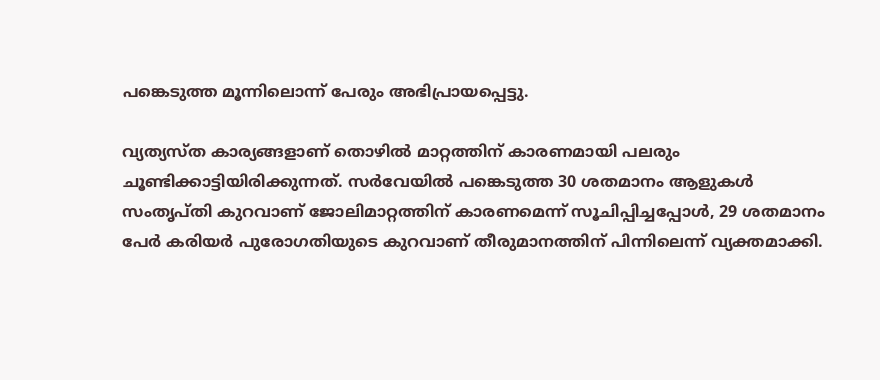പങ്കെടുത്ത മൂന്നിലൊന്ന് പേരും അഭിപ്രായപ്പെട്ടു.

വ്യത്യസ്ത കാര്യങ്ങളാണ് തൊഴിൽ മാറ്റത്തിന് കാരണമായി പലരും ചൂണ്ടിക്കാട്ടിയിരിക്കുന്നത്. സർവേയിൽ പങ്കെടുത്ത 30 ശതമാനം ആളുകൾ സംതൃപ്തി കുറവാണ് ജോലിമാറ്റത്തിന് കാരണമെന്ന് സൂചിപ്പിച്ചപ്പോൾ, 29 ശതമാനം പേർ കരിയർ പുരോഗതിയുടെ കുറവാണ് തീരുമാനത്തിന് പിന്നിലെന്ന് വ്യക്തമാക്കി.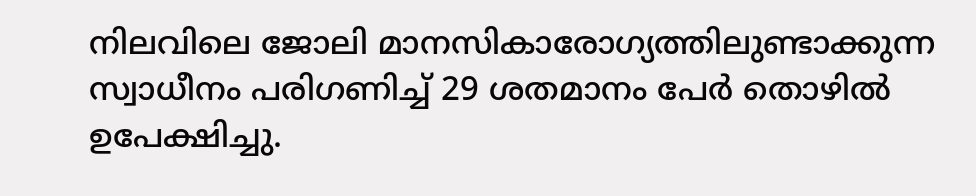നിലവിലെ ജോലി മാനസികാരോഗ്യത്തിലുണ്ടാക്കുന്ന സ്വാധീനം പരിഗണിച്ച് 29 ശതമാനം പേർ തൊഴിൽ ഉപേക്ഷിച്ചു.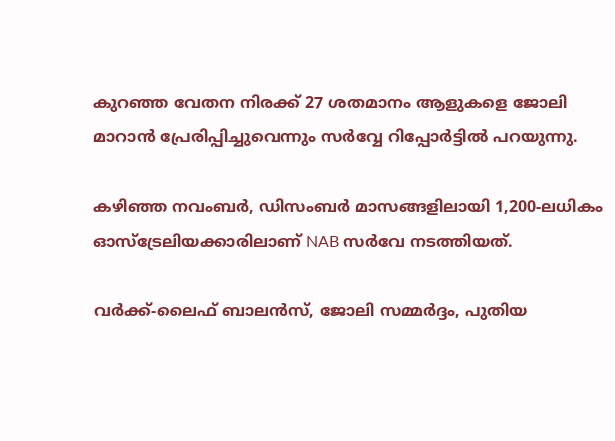കുറഞ്ഞ വേതന നിരക്ക് 27 ശതമാനം ആളുകളെ ജോലി മാറാൻ പ്രേരിപ്പിച്ചുവെന്നും സർവ്വേ റിപ്പോർട്ടിൽ പറയുന്നു.

കഴിഞ്ഞ നവംബർ, ഡിസംബർ മാസങ്ങളിലായി 1,200-ലധികം ഓസ്‌ട്രേലിയക്കാരിലാണ് NAB സർവേ നടത്തിയത്.

വർക്ക്-ലൈഫ് ബാലൻസ്, ജോലി സമ്മർദ്ദം, പുതിയ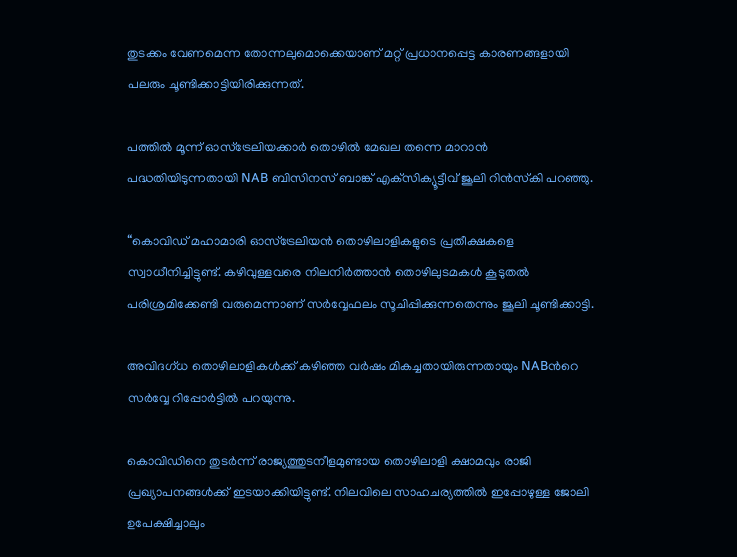തുടക്കം വേണമെന്ന തോന്നലുമൊക്കെയാണ് മറ്റ് പ്രധാനപ്പെട്ട കാരണങ്ങളായി പലരും ചൂണ്ടിക്കാട്ടിയിരിക്കുന്നത്.

പത്തിൽ മൂന്ന് ഓസ്‌ട്രേലിയക്കാർ തൊഴിൽ മേഖല തന്നെ മാറാൻ പദ്ധതിയിടുന്നതായി NAB ബിസിനസ് ബാങ്ക് എക്‌സിക്യൂട്ടീവ് ജൂലി റിൻസ്‌കി പറഞ്ഞു.

“കൊവിഡ് മഹാമാരി ഓസ്‌ട്രേലിയൻ തൊഴിലാളികളുടെ പ്രതീക്ഷകളെ സ്വാധീനിച്ചിട്ടുണ്ട്. കഴിവുള്ളവരെ നിലനിർത്താൻ തൊഴിലുടമകൾ കൂടുതൽ പരിശ്രമിക്കേണ്ടി വരുമെന്നാണ് സർവ്വേഫലം സൂചിപ്പിക്കുന്നതെന്നും ജൂലി ചൂണ്ടിക്കാട്ടി.

അവിദഗ്ധ തൊഴിലാളികൾക്ക് കഴിഞ്ഞ വർഷം മികച്ചതായിരുന്നതായും NABൻറെ സർവ്വേ റിപ്പോർട്ടിൽ പറയുന്നു.

കൊവിഡിനെ തുടർന്ന് രാജ്യത്തുടനീളമുണ്ടായ തൊഴിലാളി ക്ഷാമവും രാജി പ്രഖ്യാപനങ്ങൾക്ക് ഇടയാക്കിയിട്ടുണ്ട്. നിലവിലെ സാഹചര്യത്തിൽ ഇപ്പോഴുള്ള ജോലി ഉപേക്ഷിച്ചാലും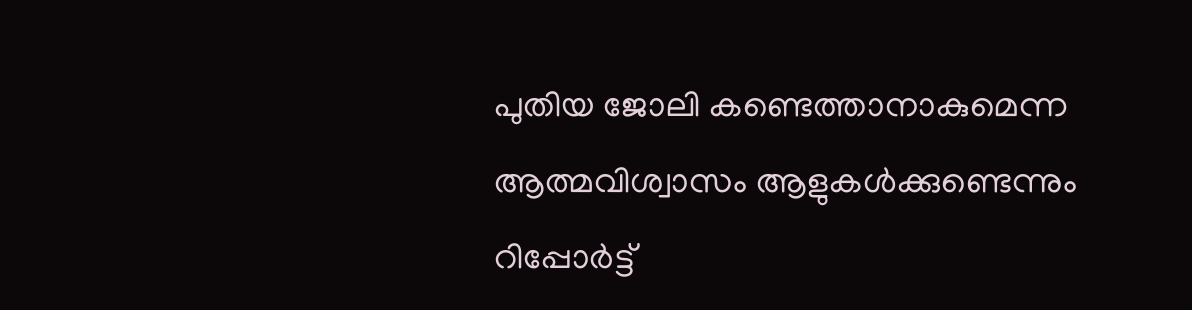പുതിയ ജോലി കണ്ടെത്താനാകുമെന്ന ആത്മവിശ്വാസം ആളുകൾക്കുണ്ടെന്നും റിപ്പോർട്ട്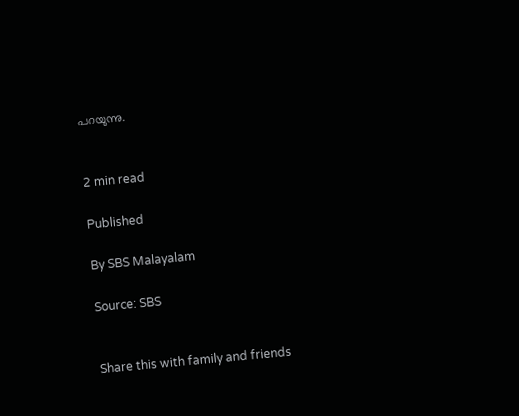പറയുന്നു.


2 min read

Published

By SBS Malayalam

Source: SBS


Share this with family and friends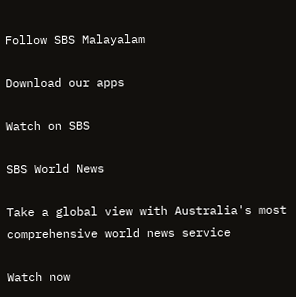Follow SBS Malayalam

Download our apps

Watch on SBS

SBS World News

Take a global view with Australia's most comprehensive world news service

Watch now